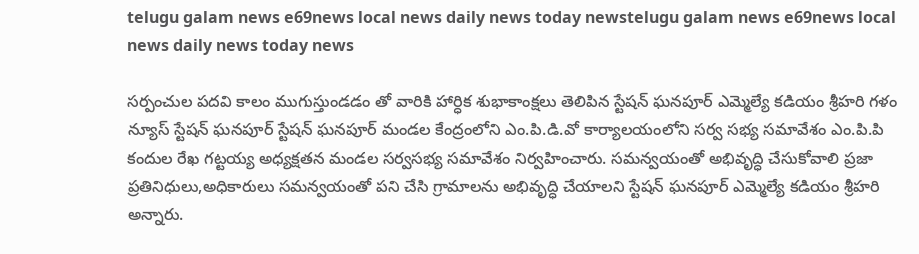telugu galam news e69news local news daily news today newstelugu galam news e69news local news daily news today news

సర్పంచుల పదవి కాలం ముగుస్తుండడం తో వారికి హార్ధిక శుభాకాంక్షలు తెలిపిన స్టేషన్ ఘనపూర్ ఎమ్మెల్యే కడియం శ్రీహరి గళం న్యూస్ స్టేషన్ ఘనపూర్ స్టేషన్ ఘనపూర్ మండల కేంద్రంలోని ఎం.పి.డి.వో కార్యాలయంలోని సర్వ సభ్య సమావేశం ఎం.పి.పి కందుల రేఖ గట్టయ్య అధ్యక్షతన మండల సర్వసభ్య సమావేశం నిర్వహించారు. సమన్వయంతో అభివృద్ధి చేసుకోవాలి ప్రజా ప్రతినిధులు,అధికారులు సమన్వయంతో పని చేసి గ్రామాలను అభివృద్ధి చేయాలని స్టేషన్ ఘనపూర్ ఎమ్మెల్యే కడియం శ్రీహరి అన్నారు.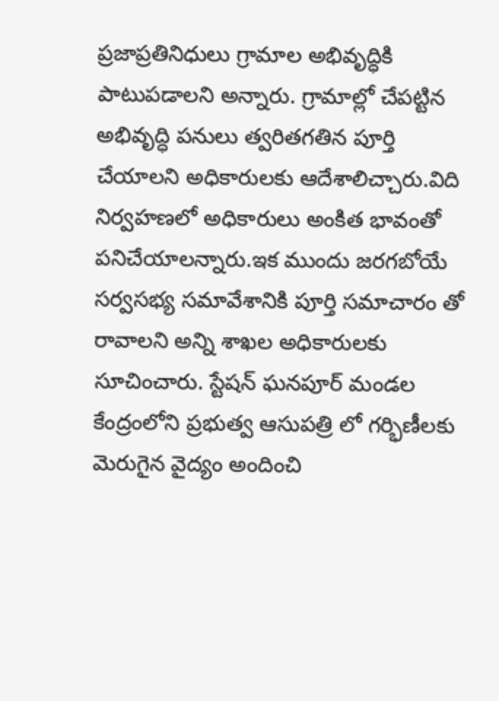ప్రజాప్రతినిధులు గ్రామాల అభివృద్ధికి పాటుపడాలని అన్నారు. గ్రామాల్లో చేపట్టిన అభివృద్ధి పనులు త్వరితగతిన పూర్తి చేయాలని అధికారులకు ఆదేశాలిచ్చారు.విది నిర్వహణలో అధికారులు అంకిత భావంతో పనిచేయాలన్నారు.ఇక ముందు జరగబోయే సర్వసభ్య సమావేశానికి పూర్తి సమాచారం తో రావాలని అన్ని శాఖల అధికారులకు సూచించారు. స్టేషన్ ఘనపూర్ మండల కేంద్రంలోని ప్రభుత్వ ఆసుపత్రి లో గర్భిణీలకు మెరుగైన వైద్యం అందించి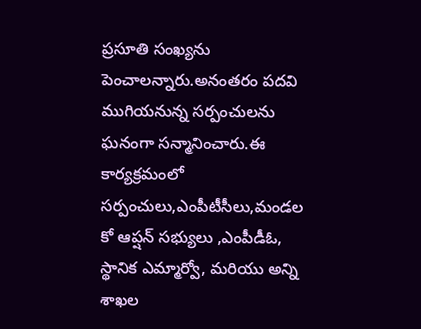ప్రసూతి సంఖ్యను పెంచాలన్నారు.అనంతరం పదవి ముగియనున్న సర్పంచులను ఘనంగా సన్మానించారు.ఈ కార్యక్రమంలో సర్పంచులు,ఎంపీటీసీలు,మండల కో ఆప్షన్ సభ్యులు ,ఎంపీడీఓ, స్థానిక ఎమ్మార్వో, మరియు అన్ని శాఖల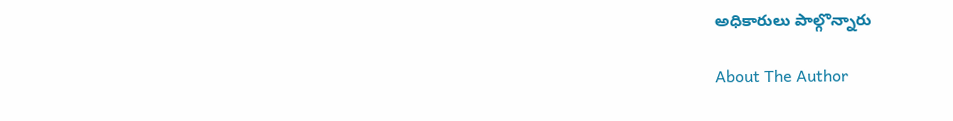అధికారులు పాల్గొన్నారు

About The Author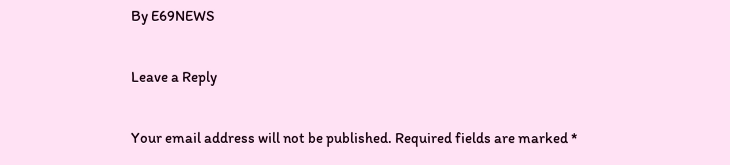By E69NEWS

Leave a Reply

Your email address will not be published. Required fields are marked *